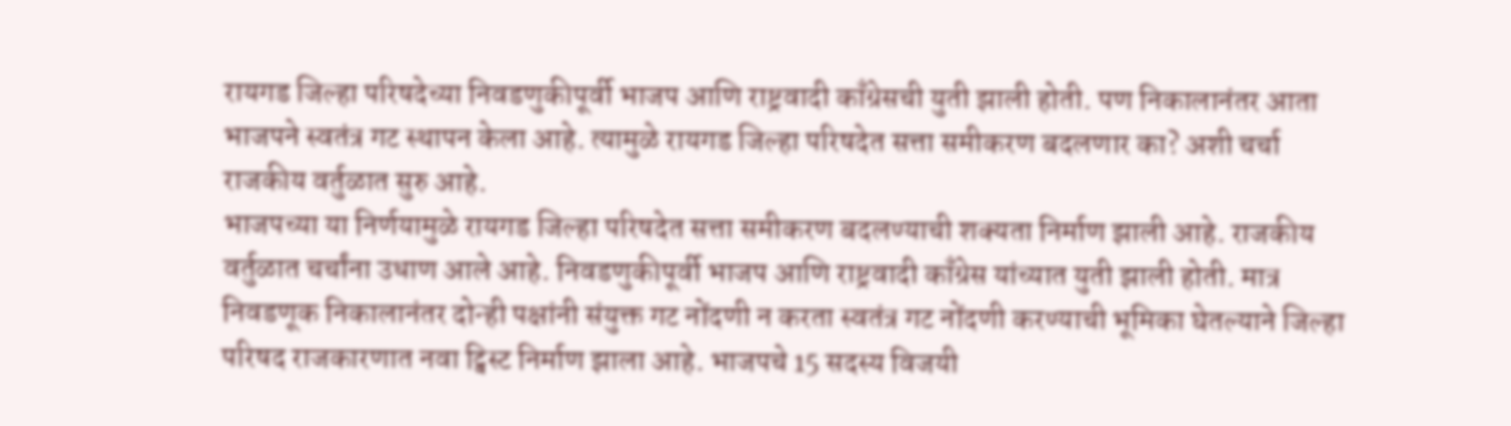रायगड जिल्हा परिषदेच्या निवडणुकीपूर्वी भाजप आणि राष्ट्रवादी काँग्रेसची युती झाली होती. पण निकालानंतर आता भाजपने स्वतंत्र गट स्थापन केला आहे. त्यामुळे रायगड जिल्हा परिषदेत सत्ता समीकरण बदलणार का? अशी चर्चा राजकीय वर्तुळात सुरु आहे.
भाजपच्या या निर्णयामुळे रायगड जिल्हा परिषदेत सत्ता समीकरण बदलण्याची शक्यता निर्माण झाली आहे. राजकीय वर्तुळात चर्चांना उधाण आले आहे. निवडणुकीपूर्वी भाजप आणि राष्ट्रवादी काँग्रेस यांच्यात युती झाली होती. मात्र निवडणूक निकालानंतर दोन्ही पक्षांनी संयुक्त गट नोंदणी न करता स्वतंत्र गट नोंदणी करण्याची भूमिका घेतल्याने जिल्हा परिषद राजकारणात नवा ट्विस्ट निर्माण झाला आहे. भाजपचे 15 सदस्य विजयी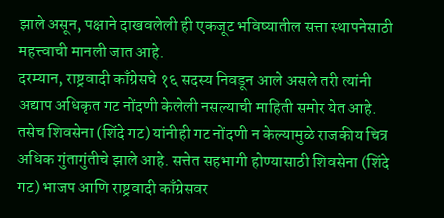झाले असून, पक्षाने दाखवलेली ही एकजूट भविष्यातील सत्ता स्थापनेसाठी महत्त्वाची मानली जात आहे.
दरम्यान, राष्ट्रवादी काँग्रेसचे १६ सदस्य निवडून आले असले तरी त्यांनी अद्याप अधिकृत गट नोंदणी केलेली नसल्याची माहिती समोर येत आहे. तसेच शिवसेना (शिंदे गट) यांनीही गट नोंदणी न केल्यामुळे राजकीय चित्र अधिक गुंतागुंतीचे झाले आहे. सत्तेत सहभागी होण्यासाठी शिवसेना (शिंदे गट) भाजप आणि राष्ट्रवादी काँग्रेसवर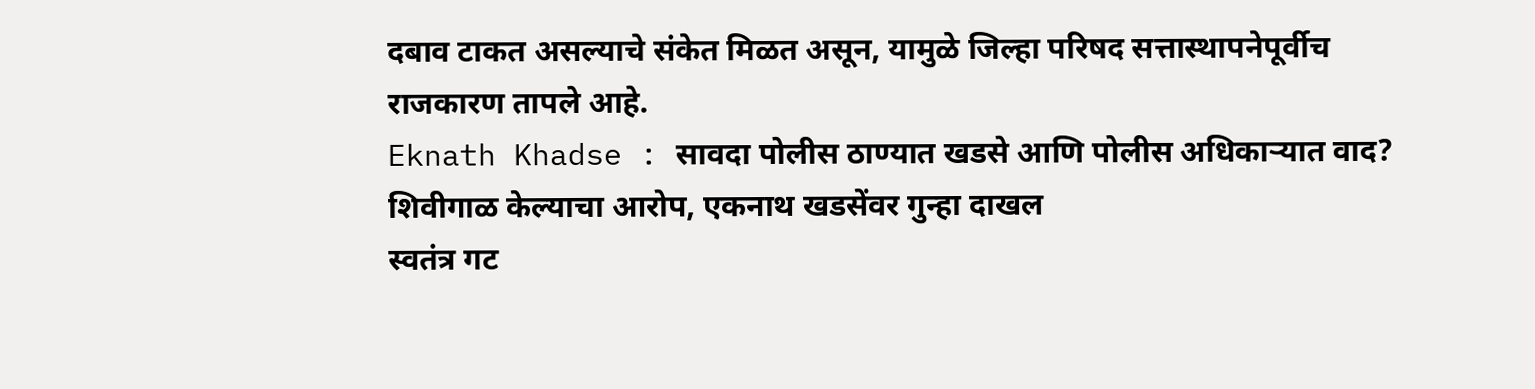दबाव टाकत असल्याचे संकेत मिळत असून, यामुळे जिल्हा परिषद सत्तास्थापनेपूर्वीच राजकारण तापले आहे.
Eknath Khadse : सावदा पोलीस ठाण्यात खडसे आणि पोलीस अधिकाऱ्यात वाद? शिवीगाळ केल्याचा आरोप, एकनाथ खडसेंवर गुन्हा दाखल
स्वतंत्र गट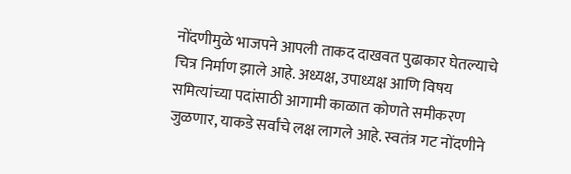नोंदणीमुळे भाजपने आपली ताकद दाखवत पुढाकार घेतल्याचे चित्र निर्माण झाले आहे. अध्यक्ष, उपाध्यक्ष आणि विषय समित्यांच्या पदांसाठी आगामी काळात कोणते समीकरण जुळणार, याकडे सर्वांचे लक्ष लागले आहे. स्वतंत्र गट नोंदणीने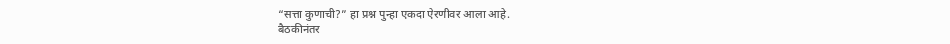“सत्ता कुणाची?” हा प्रश्न पुन्हा एकदा ऐरणीवर आला आहे.
बैठकीनंतर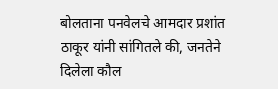बोलताना पनवेलचे आमदार प्रशांत ठाकूर यांनी सांगितले की, जनतेने दिलेला कौल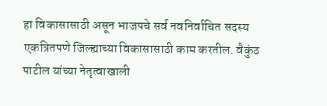हा विकासासाठी असून भाजपचे सर्व नवनिर्वाचित सदस्य एकत्रितपणे जिल्ह्याच्या विकासासाठी काम करतील. वैकुंठ पाटील यांच्या नेतृत्वाखाली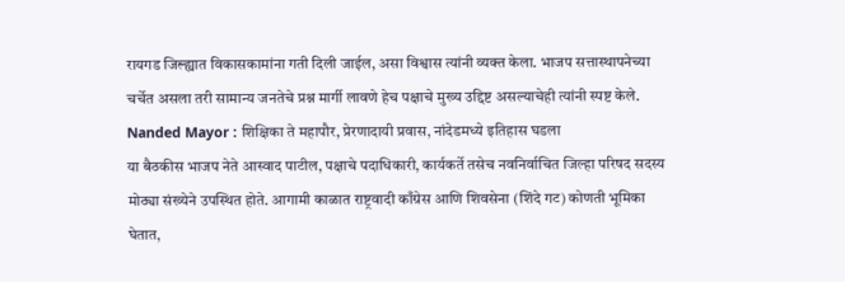रायगड जिल्ह्यात विकासकामांना गती दिली जाईल, असा विश्वास त्यांनी व्यक्त केला. भाजप सत्तास्थापनेच्या चर्चेत असला तरी सामान्य जनतेचे प्रश्न मार्गी लावणे हेच पक्षाचे मुख्य उद्दिष्ट असल्याचेही त्यांनी स्पष्ट केले.
Nanded Mayor : शिक्षिका ते महापौर, प्रेरणादायी प्रवास, नांदेडमध्ये इतिहास घडला
या बैठकीस भाजप नेते आस्वाद पाटील, पक्षाचे पदाधिकारी, कार्यकर्ते तसेच नवनिर्वाचित जिल्हा परिषद सदस्य मोठ्या संख्येने उपस्थित होते. आगामी काळात राष्ट्रवादी काँग्रेस आणि शिवसेना (शिंदे गट) कोणती भूमिका घेतात,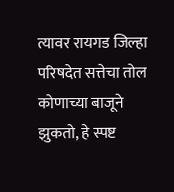त्यावर रायगड जिल्हा परिषदेत सत्तेचा तोल कोणाच्या बाजूने झुकतो, हे स्पष्ट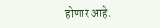होणार आहे.